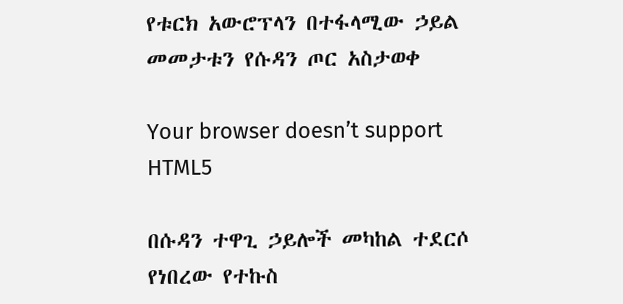የቱርክ አውሮፕላን በተፋላሚው ኃይል መመታቱን የሱዳን ጦር አስታወቀ

Your browser doesn’t support HTML5

በሱዳን ተዋጊ ኃይሎች መካከል ተደርሶ የነበረው የተኩስ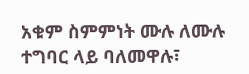አቁም ስምምነት ሙሉ ለሙሉ ተግባር ላይ ባለመዋሉ፣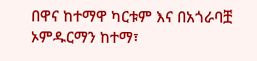በዋና ከተማዋ ካርቱም እና በአጎራባቿ ኦምዱርማን ከተማ፣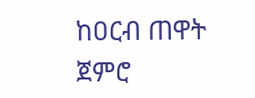ከዐርብ ጠዋት ጀምሮ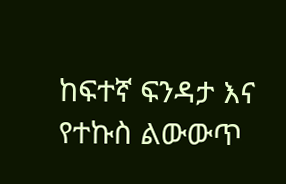ከፍተኛ ፍንዳታ እና የተኩስ ልውውጥ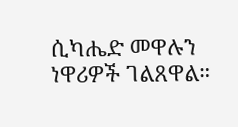ሲካሔድ መዋሉን ነዋሪዎች ገልጸዋል።